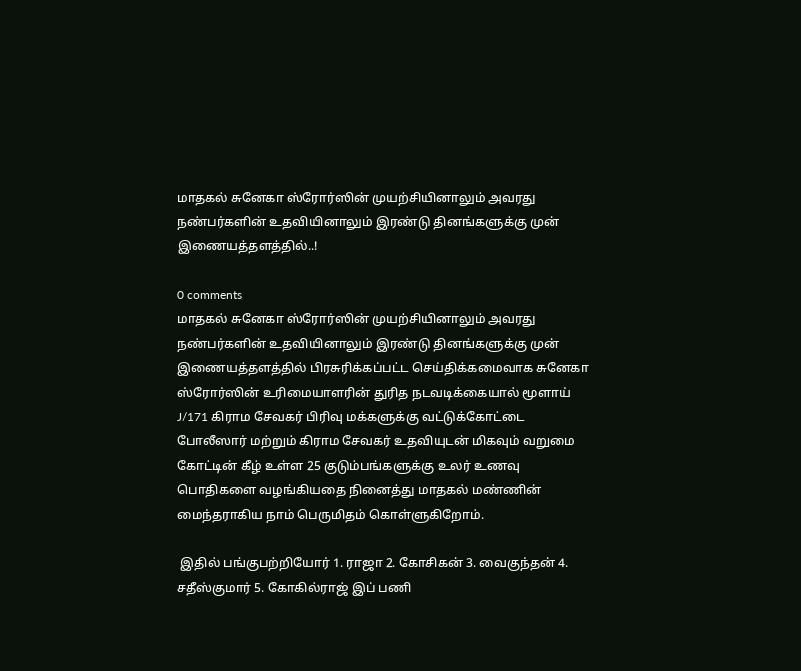மாதகல் சுனேகா ஸ்ரோர்ஸின் முயற்சியினாலும் அவரது நண்பர்களின் உதவியினாலும் இரண்டு தினங்களுக்கு முன் இணையத்தளத்தில்..!

0 comments
மாதகல் சுனேகா ஸ்ரோர்ஸின் முயற்சியினாலும் அவரது நண்பர்களின் உதவியினாலும் இரண்டு தினங்களுக்கு முன் இணையத்தளத்தில் பிரசுரிக்கப்பட்ட செய்திக்கமைவாக சுனேகா ஸ்ரோர்ஸின் உரிமையாளரின் துரித நடவடிக்கையால் மூளாய் J/171 கிராம சேவகர் பிரிவு மக்களுக்கு வட்டுக்கோட்டை போலீஸார் மற்றும் கிராம சேவகர் உதவியுடன் மிகவும் வறுமை கோட்டின் கீழ் உள்ள 25 குடும்பங்களுக்கு உலர் உணவு பொதிகளை வழங்கியதை நினைத்து மாதகல் மண்ணின் மைந்தராகிய நாம் பெருமிதம் கொள்ளுகிறோம்.

 இதில் பங்குபற்றியோர் 1. ராஜா 2. கோசிகன் 3. வைகுந்தன் 4. சதீஸ்குமார் 5. கோகில்ராஜ் இப் பணி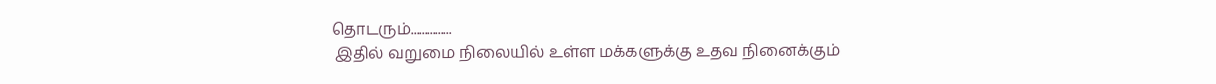தொடரும்...............
 இதில் வறுமை நிலையில் உள்ள மக்களுக்கு உதவ நினைக்கும்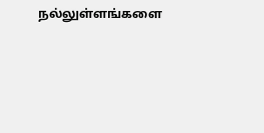நல்லுள்ளங்களை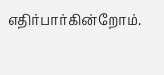எதிர்பார்கின்றோம்.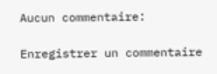Aucun commentaire:

Enregistrer un commentaire